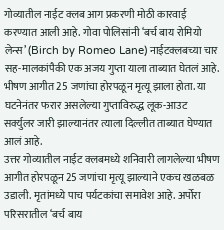गोव्यातील नाईट क्लब आग प्रकरणी मोठी कारवाई करण्यात आली आहे. गोवा पोलिसांनी ‘बर्च बाय रोमियो लेन्स’ (Birch by Romeo Lane) नाईटक्लबच्या चार सह-मालकांपैकी एक अजय गुप्ता याला ताब्यात घेतलं आहे. भीषण आगीत 25 जणांचा होरपळून मृत्यू झाला होता. या घटनेनंतर फरार असलेल्या गुप्ताविरुद्ध लूक-आउट सर्क्युलर जारी झाल्यानंतर त्याला दिल्लीत ताब्यात घेण्यात आलं आहे.
उत्तर गोव्यातील नाईट क्लबमध्ये शनिवारी लागलेल्या भीषण आगीत होरपळून 25 जणांचा मृत्यू झाल्याने एकच खळबळ उडाली. मृतांमध्ये पाच पर्यटकांचा समावेश आहे. अर्पोरा परिसरातील ‘बर्च बाय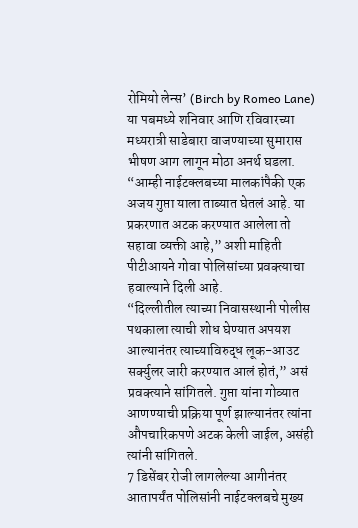रोमियो लेन्स’ (Birch by Romeo Lane) या पबमध्ये शनिवार आणि रविवारच्या मध्यरात्री साडेबारा वाजण्याच्या सुमारास भीषण आग लागून मोठा अनर्थ घडला.
“आम्ही नाईटक्लबच्या मालकांपैकी एक अजय गुप्ता याला ताब्यात घेतलं आहे. या प्रकरणात अटक करण्यात आलेला तो सहावा व्यक्ती आहे,” अशी माहिती पीटीआयने गोवा पोलिसांच्या प्रवक्त्याचा हवाल्याने दिली आहे.
“दिल्लीतील त्याच्या निवासस्थानी पोलीस पथकाला त्याची शोध घेण्यात अपयश आल्यानंतर त्याच्याविरुद्ध लूक-आउट सर्क्युलर जारी करण्यात आलं होतं,” असं प्रवक्त्याने सांगितले. गुप्ता यांना गोव्यात आणण्याची प्रक्रिया पूर्ण झाल्यानंतर त्यांना औपचारिकपणे अटक केली जाईल, असंही त्यांनी सांगितले.
7 डिसेंबर रोजी लागलेल्या आगीनंतर आतापर्यंत पोलिसांनी नाईटक्लबचे मुख्य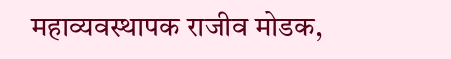महाव्यवस्थापक राजीव मोडक,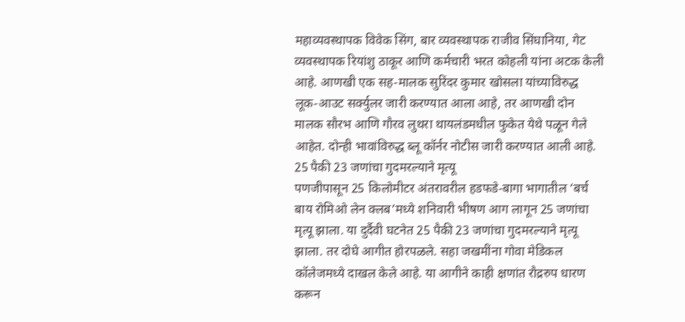महाव्यवस्थापक विवेक सिंग, बार व्यवस्थापक राजीव सिंघानिया, गेट व्यवस्थापक रियांशु ठाकूर आणि कर्मचारी भरत कोहली यांना अटक केली आहे. आणखी एक सह-मालक सुरिंदर कुमार खोसला यांच्याविरुद्ध लूक-आउट सर्क्युलर जारी करण्यात आला आहे, तर आणखी दोन मालक सौरभ आणि गौरव लुथरा थायलंडमधील फुकेत येथे पळून गेले आहेत. दोन्ही भावांविरुद्ध ब्लू कॉर्नर नोटीस जारी करण्यात आली आहे.
25 पैकी 23 जणांचा गुदमरल्याने मृत्यू
पणजीपासून 25 किलोमीटर अंतरावरील हडफडे-बागा भागातील ‘बर्च बाय रोमिओ लेन क्लब’मध्ये शनिवारी भीषण आग लागून 25 जणांचा मृत्यू झाला. या दुर्दैवी घटनेत 25 पैकी 23 जणांचा गुदमरल्याने मृत्यू झाला. तर दोघे आगीत होरपळले. सहा जखमींना गोवा मेडिकल कॉलेजमध्ये दाखल केले आहे. या आगीने काही क्षणांत रौद्ररुप धारण करून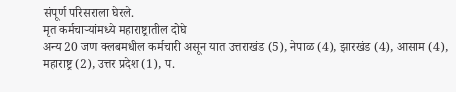संपूर्ण परिसराला घेरले.
मृत कर्मचाऱ्यांमध्ये महाराष्ट्रातील दोघे
अन्य 20 जण क्लबमधील कर्मचारी असून यात उत्तराखंड (5), नेपाळ (4), झारखंड (4), आसाम (4), महाराष्ट्र (2), उत्तर प्रदेश (1), प.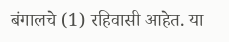बंगालचे (1) रहिवासी आहेत. या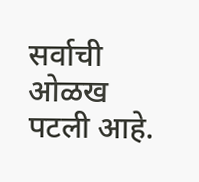सर्वाची ओळख पटली आहे.